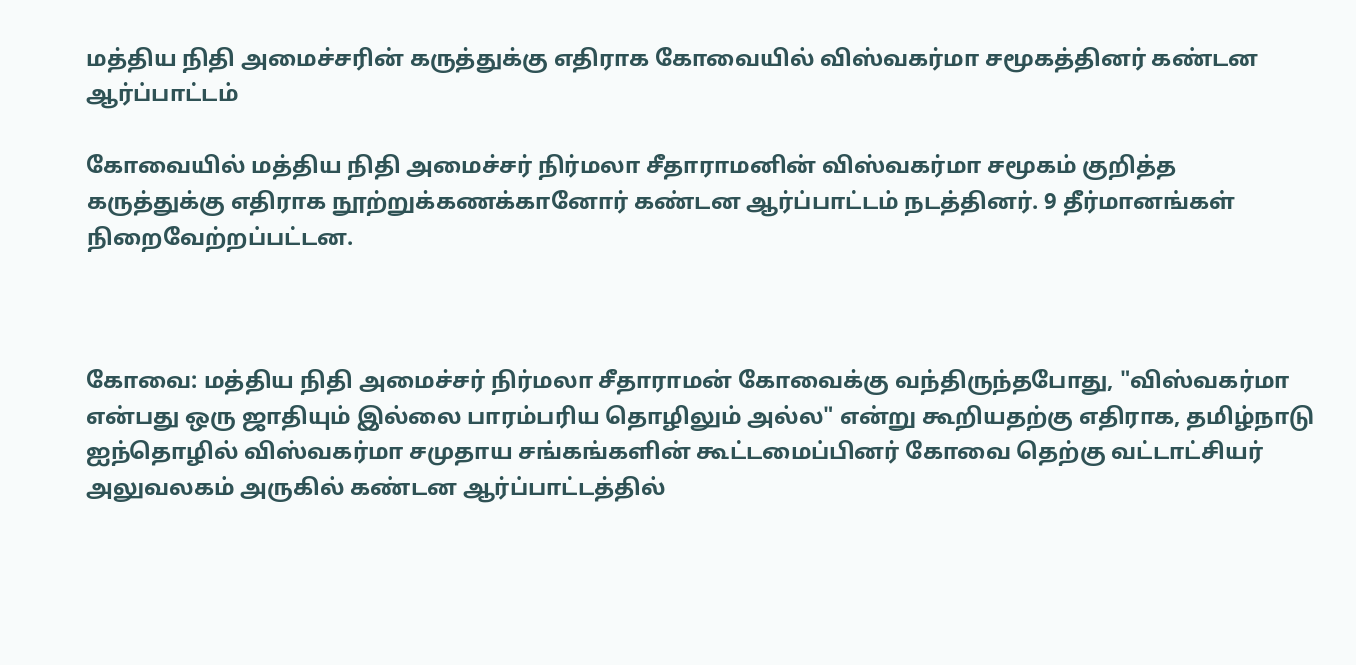மத்திய நிதி அமைச்சரின் கருத்துக்கு எதிராக கோவையில் விஸ்வகர்மா சமூகத்தினர் கண்டன ஆர்ப்பாட்டம்

கோவையில் மத்திய நிதி அமைச்சர் நிர்மலா சீதாராமனின் விஸ்வகர்மா சமூகம் குறித்த கருத்துக்கு எதிராக நூற்றுக்கணக்கானோர் கண்டன ஆர்ப்பாட்டம் நடத்தினர். 9 தீர்மானங்கள் நிறைவேற்றப்பட்டன.



கோவை: மத்திய நிதி அமைச்சர் நிர்மலா சீதாராமன் கோவைக்கு வந்திருந்தபோது, "விஸ்வகர்மா என்பது ஒரு ஜாதியும் இல்லை பாரம்பரிய தொழிலும் அல்ல" என்று கூறியதற்கு எதிராக, தமிழ்நாடு ஐந்தொழில் விஸ்வகர்மா சமுதாய சங்கங்களின் கூட்டமைப்பினர் கோவை தெற்கு வட்டாட்சியர் அலுவலகம் அருகில் கண்டன ஆர்ப்பாட்டத்தில்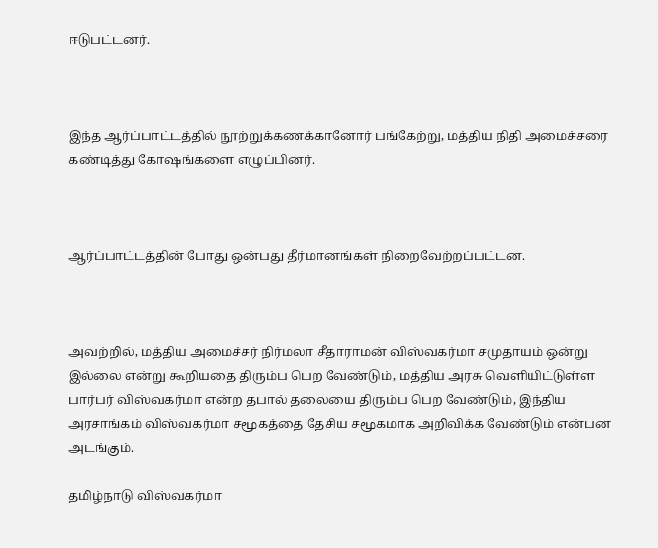ஈடுபட்டனர்.



இந்த ஆர்ப்பாட்டத்தில் நூற்றுக்கணக்கானோர் பங்கேற்று, மத்திய நிதி அமைச்சரை கண்டித்து கோஷங்களை எழுப்பினர்.



ஆர்ப்பாட்டத்தின் போது ஒன்பது தீர்மானங்கள் நிறைவேற்றப்பட்டன.



அவற்றில், மத்திய அமைச்சர் நிர்மலா சீதாராமன் விஸ்வகர்மா சமுதாயம் ஒன்று இல்லை என்று கூறியதை திரும்ப பெற வேண்டும், மத்திய அரசு வெளியிட்டுள்ள பார்பர் விஸ்வகர்மா என்ற தபால் தலையை திரும்ப பெற வேண்டும், இந்திய அரசாங்கம் விஸ்வகர்மா சமூகத்தை தேசிய சமூகமாக அறிவிக்க வேண்டும் என்பன அடங்கும்.

தமிழ்நாடு விஸ்வகர்மா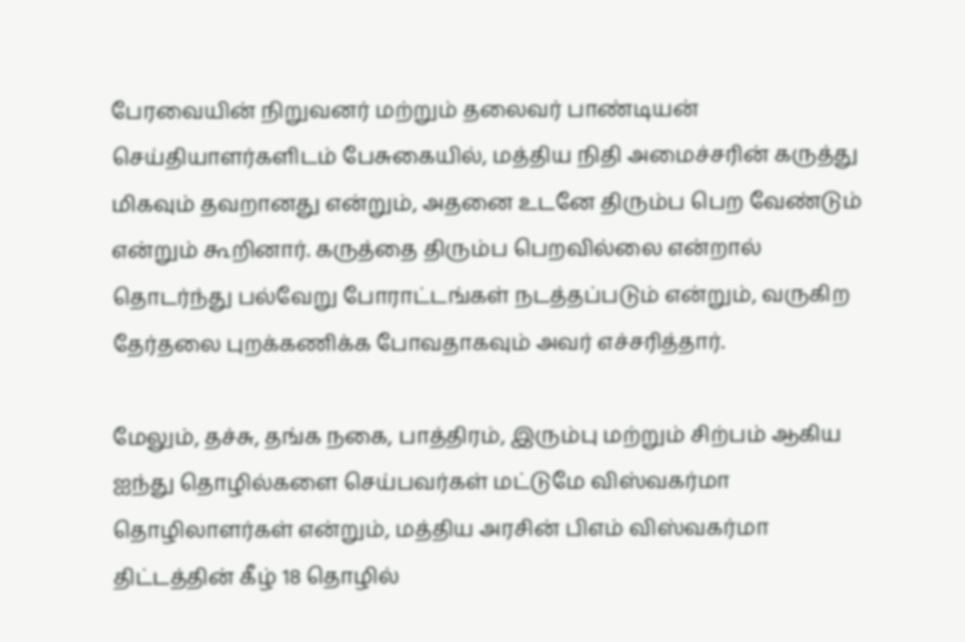பேரவையின் நிறுவனர் மற்றும் தலைவர் பாண்டியன் செய்தியாளர்களிடம் பேசுகையில், மத்திய நிதி அமைச்சரின் கருத்து மிகவும் தவறானது என்றும், அதனை உடனே திரும்ப பெற வேண்டும் என்றும் கூறினார். கருத்தை திரும்ப பெறவில்லை என்றால் தொடர்ந்து பல்வேறு போராட்டங்கள் நடத்தப்படும் என்றும், வருகிற தேர்தலை புறக்கணிக்க போவதாகவும் அவர் எச்சரித்தார்.

மேலும், தச்சு, தங்க நகை, பாத்திரம், இரும்பு மற்றும் சிற்பம் ஆகிய ஐந்து தொழில்களை செய்பவர்கள் மட்டுமே விஸ்வகர்மா தொழிலாளர்கள் என்றும், மத்திய அரசின் பிஎம் விஸ்வகர்மா திட்டத்தின் கீழ் 18 தொழில்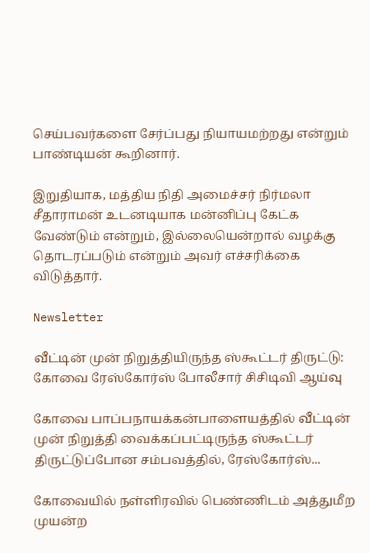செய்பவர்களை சேர்ப்பது நியாயமற்றது என்றும் பாண்டியன் கூறினார்.

இறுதியாக, மத்திய நிதி அமைச்சர் நிர்மலா சீதாராமன் உடனடியாக மன்னிப்பு கேட்க வேண்டும் என்றும், இல்லையென்றால் வழக்கு தொடரப்படும் என்றும் அவர் எச்சரிக்கை விடுத்தார்.

Newsletter

வீட்டின் முன் நிறுத்தியிருந்த ஸ்கூட்டர் திருட்டு: கோவை ரேஸ்கோர்ஸ் போலீசார் சிசிடிவி ஆய்வு

கோவை பாப்பநாயக்கன்பாளையத்தில் வீட்டின் முன் நிறுத்தி வைக்கப்பட்டிருந்த ஸ்கூட்டர் திருட்டுப்போன சம்பவத்தில், ரேஸ்கோர்ஸ்...

கோவையில் நள்ளிரவில் பெண்ணிடம் அத்துமீற முயன்ற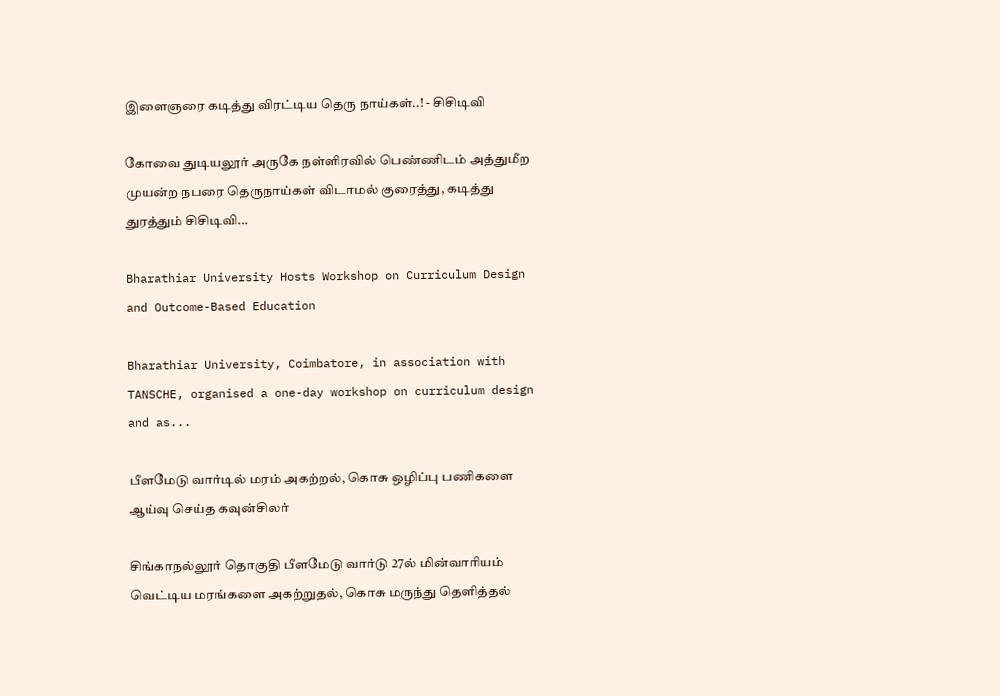இளைஞரை கடித்து விரட்டிய தெரு நாய்கள்..! - சிசிடிவி

கோவை துடியலூர் அருகே நள்ளிரவில் பெண்ணிடம் அத்துமீற முயன்ற நபரை தெருநாய்கள் விடாமல் குரைத்து, கடித்து துரத்தும் சிசிடிவி...

Bharathiar University Hosts Workshop on Curriculum Design and Outcome-Based Education

Bharathiar University, Coimbatore, in association with TANSCHE, organised a one-day workshop on curriculum design and as...

பீளமேடு வார்டில் மரம் அகற்றல், கொசு ஒழிப்பு பணிகளை ஆய்வு செய்த கவுன்சிலர்

சிங்காநல்லூர் தொகுதி பீளமேடு வார்டு 27ல் மின்வாரியம் வெட்டிய மரங்களை அகற்றுதல், கொசு மருந்து தெளித்தல்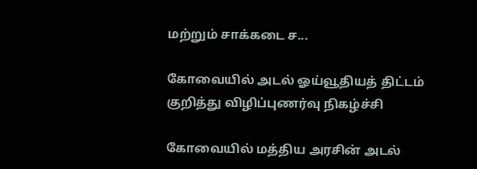மற்றும் சாக்கடை ச...

கோவையில் அடல் ஓய்வூதியத் திட்டம் குறித்து விழிப்புணர்வு நிகழ்ச்சி

கோவையில் மத்திய அரசின் அடல்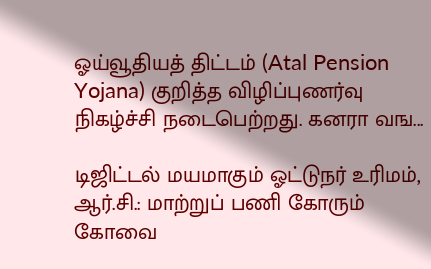ஓய்வூதியத் திட்டம் (Atal Pension Yojana) குறித்த விழிப்புணர்வு நிகழ்ச்சி நடைபெற்றது. கனரா வங...

டிஜிட்டல் மயமாகும் ஓட்டுநர் உரிமம், ஆர்.சி.: மாற்றுப் பணி கோரும் கோவை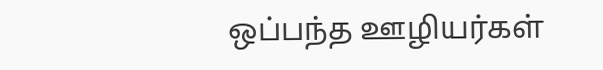ஒப்பந்த ஊழியர்கள்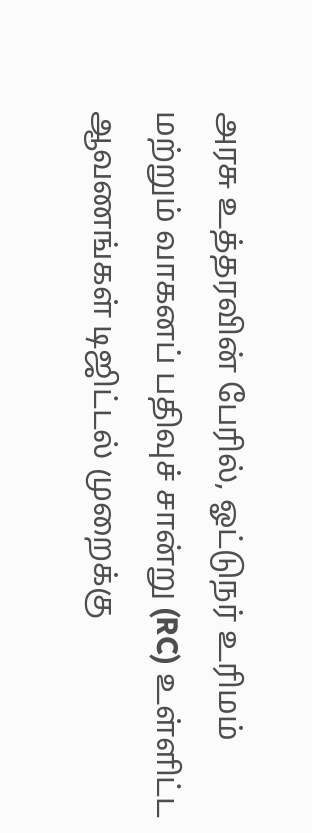அரசு உத்தரவின் பேரில், ஓட்டுநர் உரிமம் மற்றும் வாகனப் பதிவுச் சான்று (RC) உள்ளிட்ட ஆவணங்கள் டிஜிட்டல் முறைக்கு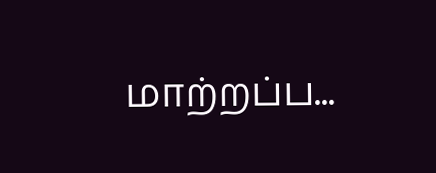மாற்றப்ப...